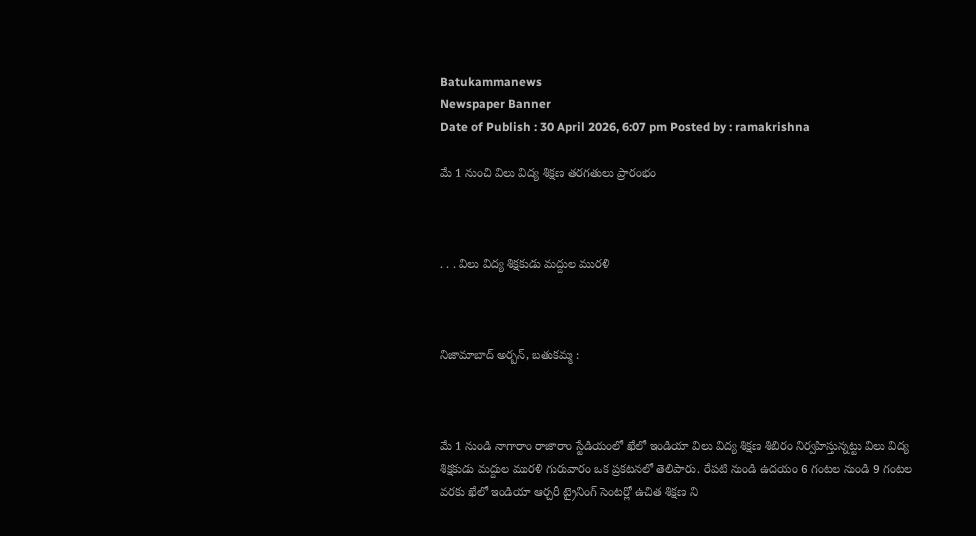Batukammanews
Newspaper Banner
Date of Publish : 30 April 2026, 6:07 pm Posted by : ramakrishna

మే 1 నుంచి విలు విద్య శిక్షణ తరగతులు ప్రారంభం



. . . విలు విద్య శిక్షకుడు మద్దుల మురళి



నిజామాబాద్ అర్బన్, బతుకమ్మ :



మే 1 నుండి నాగారాం రాజారాం స్టేడియంలో ఖేలో ఇండియా విలు విద్య శిక్షణ శిబిరం నిర్వహిస్తున్నట్టు విలు విద్య శిక్షకుడు మద్దుల మురళి గురువారం ఒక ప్రకటనలో తెలిపారు. రేపటి నుండి ఉదయం 6 గంటల నుండి 9 గంటల వరకు ఖేలో ఇండియా ఆర్చరీ ట్రైనింగ్ సెంటర్లో ఉచిత శిక్షణ ని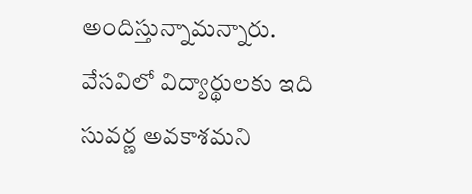అందిస్తున్నామన్నారు. వేసవిలో విద్యార్థులకు ఇది సువర్ణ అవకాశమని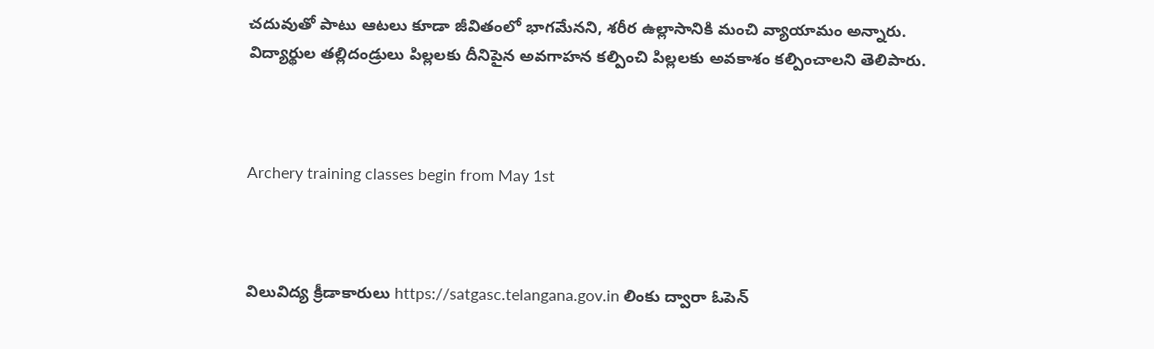చదువుతో పాటు ఆటలు కూడా జీవితంలో భాగమేనని, శరీర ఉల్లాసానికి మంచి వ్యాయామం అన్నారు. విద్యార్థుల తల్లిదండ్రులు పిల్లలకు దీనిపైన అవగాహన కల్పించి పిల్లలకు అవకాశం కల్పించాలని తెలిపారు.



Archery training classes begin from May 1st



విలువిద్య క్రీడాకారులు https://satgasc.telangana.gov.in లింకు ద్వారా ఓపెన్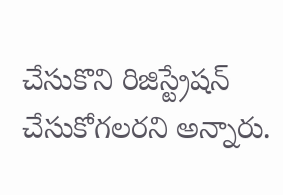చేసుకొని రిజిస్ట్రేషన్ చేసుకోగలరని అన్నారు.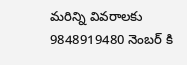మరిన్ని వివరాలకు 9848919480 నెంబర్ కి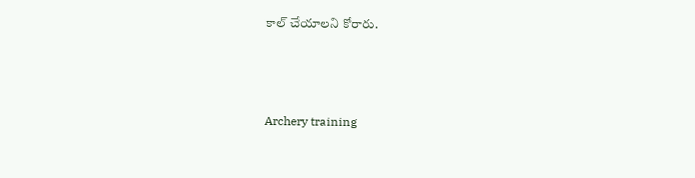కాల్ చేయాలని కోరారు.



Archery training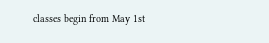classes begin from May 1st